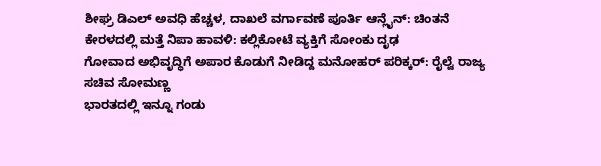ಶೀಘ್ರ ಡಿಎಲ್ ಅವಧಿ ಹೆಚ್ಚಳ, ದಾಖಲೆ ವರ್ಗಾವಣೆ ಪೂರ್ತಿ ಆನ್ಲೈನ್: ಚಿಂತನೆ
ಕೇರಳದಲ್ಲಿ ಮತ್ತೆ ನಿಪಾ ಹಾವಳಿ: ಕಲ್ಲಿಕೋಟೆ ವ್ಯಕ್ತಿಗೆ ಸೋಂಕು ದೃಢ
ಗೋವಾದ ಅಭಿವೃದ್ಧಿಗೆ ಅಪಾರ ಕೊಡುಗೆ ನೀಡಿದ್ದ ಮನೋಹರ್ ಪರಿಕ್ಕರ್: ರೈಲ್ವೆ ರಾಜ್ಯ ಸಚಿವ ಸೋಮಣ್ಣ
ಭಾರತದಲ್ಲಿ ಇನ್ನೂ ಗಂಡು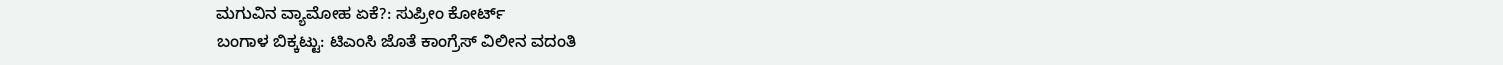ಮಗುವಿನ ವ್ಯಾಮೋಹ ಏಕೆ?: ಸುಪ್ರೀಂ ಕೋರ್ಟ್
ಬಂಗಾಳ ಬಿಕ್ಕಟ್ಟು: ಟಿಎಂಸಿ ಜೊತೆ ಕಾಂಗ್ರೆಸ್ ವಿಲೀನ ವದಂತಿ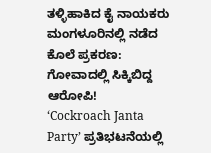ತಳ್ಳಿಹಾಕಿದ ಕೈ ನಾಯಕರು
ಮಂಗಳೂರಿನಲ್ಲಿ ನಡೆದ ಕೊಲೆ ಪ್ರಕರಣ: ಗೋವಾದಲ್ಲಿ ಸಿಕ್ಕಿಬಿದ್ದ ಆರೋಪಿ!
‘Cockroach Janta Party’ ಪ್ರತಿಭಟನೆಯಲ್ಲಿ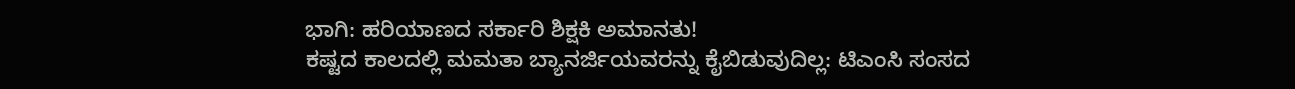ಭಾಗಿ: ಹರಿಯಾಣದ ಸರ್ಕಾರಿ ಶಿಕ್ಷಕಿ ಅಮಾನತು!
ಕಷ್ಟದ ಕಾಲದಲ್ಲಿ ಮಮತಾ ಬ್ಯಾನರ್ಜಿಯವರನ್ನು ಕೈಬಿಡುವುದಿಲ್ಲ: ಟಿಎಂಸಿ ಸಂಸದ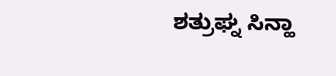ಶತ್ರುಘ್ನ ಸಿನ್ಹಾ